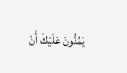يَمُنُّونَ عَلَيْكَ أَنْ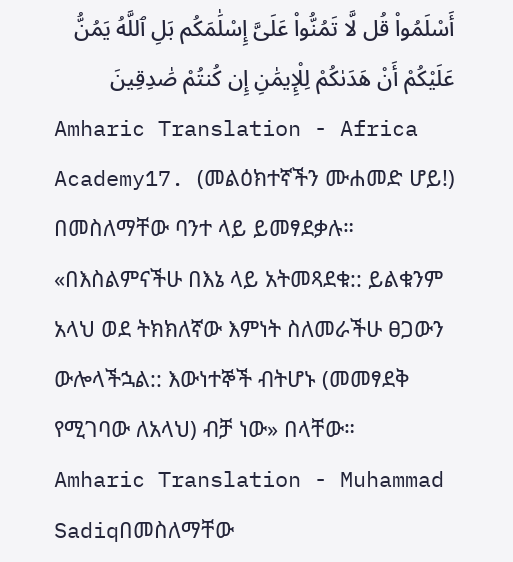أَسْلَمُوا۟ قُل لَّا تَمُنُّوا۟ عَلَىَّ إِسْلَٰمَكُم بَلِ ٱللَّهُ يَمُنُّ عَلَيْكُمْ أَنْ هَدَىٰكُمْ لِلْإِيمَٰنِ إِن كُنتُمْ صَٰدِقِينَ
Amharic Translation - Africa Academy17. (መልዕክተኛችን ሙሐመድ ሆይ!) በመስለማቸው ባንተ ላይ ይመፃደቃሉ። «በእስልምናችሁ በእኔ ላይ አትመጻደቁ:: ይልቁንም አላህ ወደ ትክክለኛው እምነት ስለመራችሁ ፀጋውን ውሎላችኋል:: እውነተኞች ብትሆኑ (መመፃደቅ የሚገባው ለአላህ) ብቻ ነው» በላቸው።
Amharic Translation - Muhammad Sadiqበመስለማቸው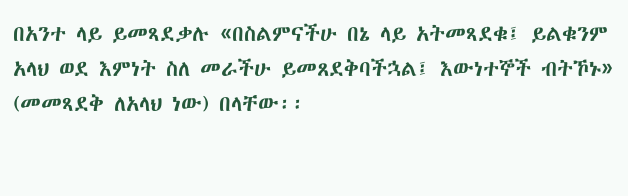በአንተ ላይ ይመጻደቃሉ «በስልምናችሁ በኔ ላይ አትመጻደቁ፤ ይልቁንም አላህ ወደ እምነት ስለ መራችሁ ይመጸደቅባችኋል፤ እውነተኞች ብትኾኑ» (መመጻደቅ ለአላህ ነው) በላቸው፡፡